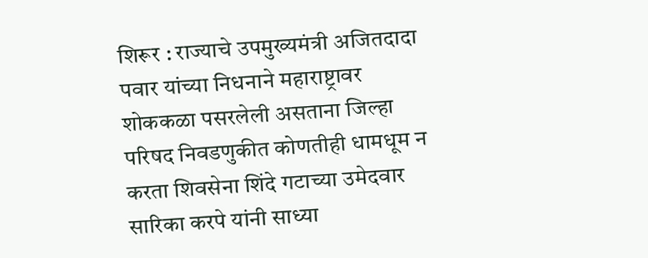शिरूर : राज्याचे उपमुख्यमंत्री अजितदादा पवार यांच्या निधनाने महाराष्ट्रावर शोककळा पसरलेली असताना जिल्हा परिषद निवडणुकीत कोणतीही धामधूम न करता शिवसेना शिंदे गटाच्या उमेदवार सारिका करपे यांनी साध्या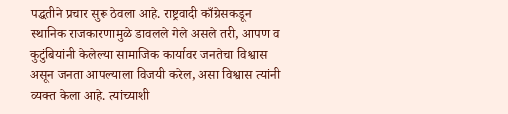पद्धतीने प्रचार सुरू ठेवला आहे. राष्ट्रवादी काँग्रेसकडून स्थानिक राजकारणामुळे डावलले गेले असले तरी, आपण व कुटुंबियांनी केलेल्या सामाजिक कार्यावर जनतेचा विश्वास असून जनता आपल्याला विजयी करेल, असा विश्वास त्यांनी व्यक्त केला आहे. त्यांच्याशी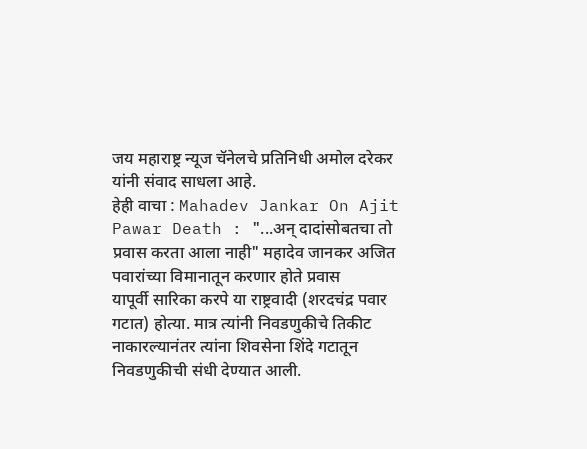जय महाराष्ट्र न्यूज चॅनेलचे प्रतिनिधी अमोल दरेकर यांनी संवाद साधला आहे.
हेही वाचा : Mahadev Jankar On Ajit Pawar Death : "...अन् दादांसोबतचा तो प्रवास करता आला नाही" महादेव जानकर अजित पवारांच्या विमानातून करणार होते प्रवास
यापूर्वी सारिका करपे या राष्ट्रवादी (शरदचंद्र पवार गटात) होत्या. मात्र त्यांनी निवडणुकीचे तिकीट नाकारल्यानंतर त्यांना शिवसेना शिंदे गटातून निवडणुकीची संधी देण्यात आली.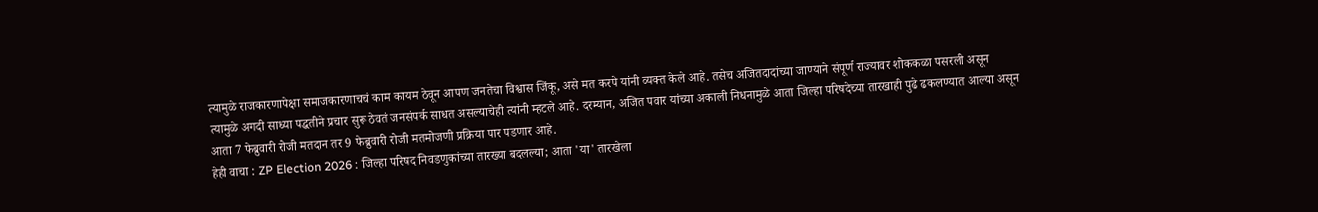त्यामुळे राजकारणापेक्षा समाजकारणाचचं काम कायम ठेवून आपण जनतेचा विश्वास जिंकू, असे मत करपे यांनी व्यक्त केले आहे. तसेच अजितदादांच्या जाण्याने संपूर्ण राज्यावर शोककळा पसरली असून त्यामुळे अगदी साध्या पद्धतीने प्रचार सुरू ठेवतं जनसंपर्क साधत असल्याचेही त्यांनी म्हटले आहे. दरम्यान, अजित पवार यांच्या अकाली निधनामुळे आता जिल्हा परिषदेच्या तारखाही पुढे ढकलण्यात आल्या असून आता 7 फेब्रुवारी रोजी मतदान तर 9 फेब्रुवारी रोजी मतमोजणी प्रक्रिया पार पडणार आहे.
हेही वाचा : ZP Election 2026 : जिल्हा परिषद निवडणुकांच्या तारख्या बदलल्या; आता 'या' तारखेला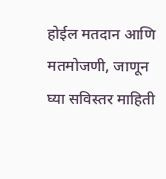होईल मतदान आणि मतमोजणी, जाणून घ्या सविस्तर माहिती